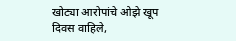खोट्या आरोपांचे ओझे खूप दिवस वाहिले,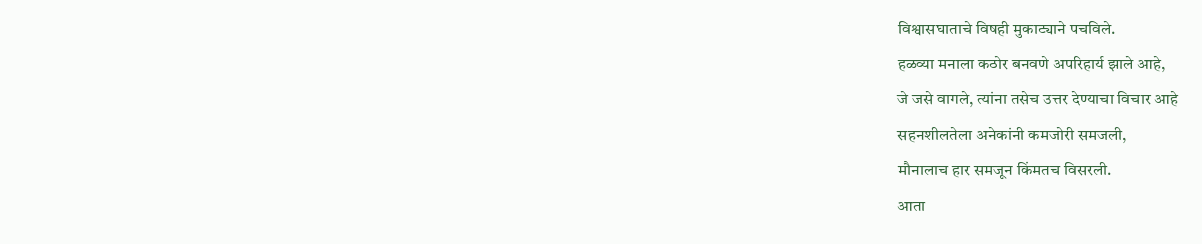विश्वासघाताचे विषही मुकाट्याने पचविले.
हळव्या मनाला कठोर बनवणे अपरिहार्य झाले आहे,
जे जसे वागले, त्यांना तसेच उत्तर देण्याचा विचार आहे
सहनशीलतेला अनेकांनी कमजोरी समजली,
मौनालाच हार समजून किंमतच विसरली.
आता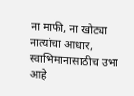ना माफी, ना खोट्या नात्यांचा आधार,
स्वाभिमानासाठीच उभा आहे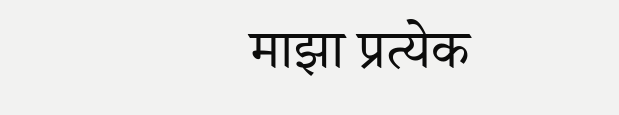माझा प्रत्येक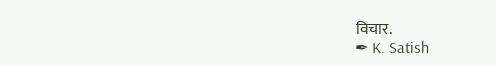विचार.
✒ K. Satish